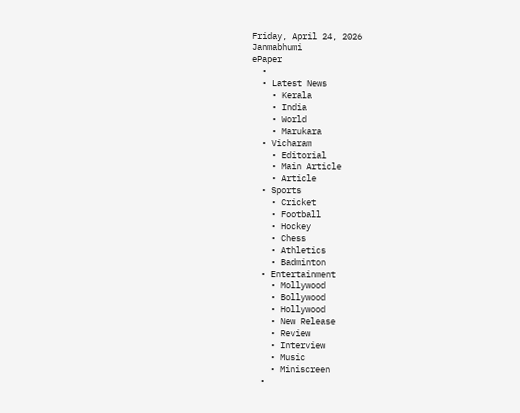Friday, April 24, 2026
Janmabhumi
ePaper
  •
  • Latest News
    • Kerala
    • India
    • World
    • Marukara
  • Vicharam
    • Editorial
    • Main Article
    • Article
  • Sports
    • Cricket
    • Football
    • Hockey
    • Chess
    • Athletics
    • Badminton
  • Entertainment
    • Mollywood
    • Bollywood
    • Hollywood
    • New Release
    • Review
    • Interview
    • Music
    • Miniscreen
  •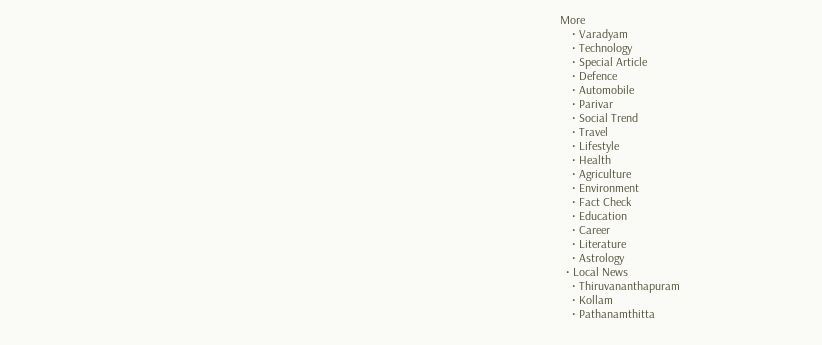More
    • Varadyam
    • Technology
    • Special Article
    • Defence
    • Automobile
    • Parivar
    • Social Trend
    • Travel
    • Lifestyle
    • Health
    • Agriculture
    • Environment
    • Fact Check
    • Education
    • Career
    • Literature
    • Astrology
  • Local News
    • Thiruvananthapuram
    • Kollam
    • Pathanamthitta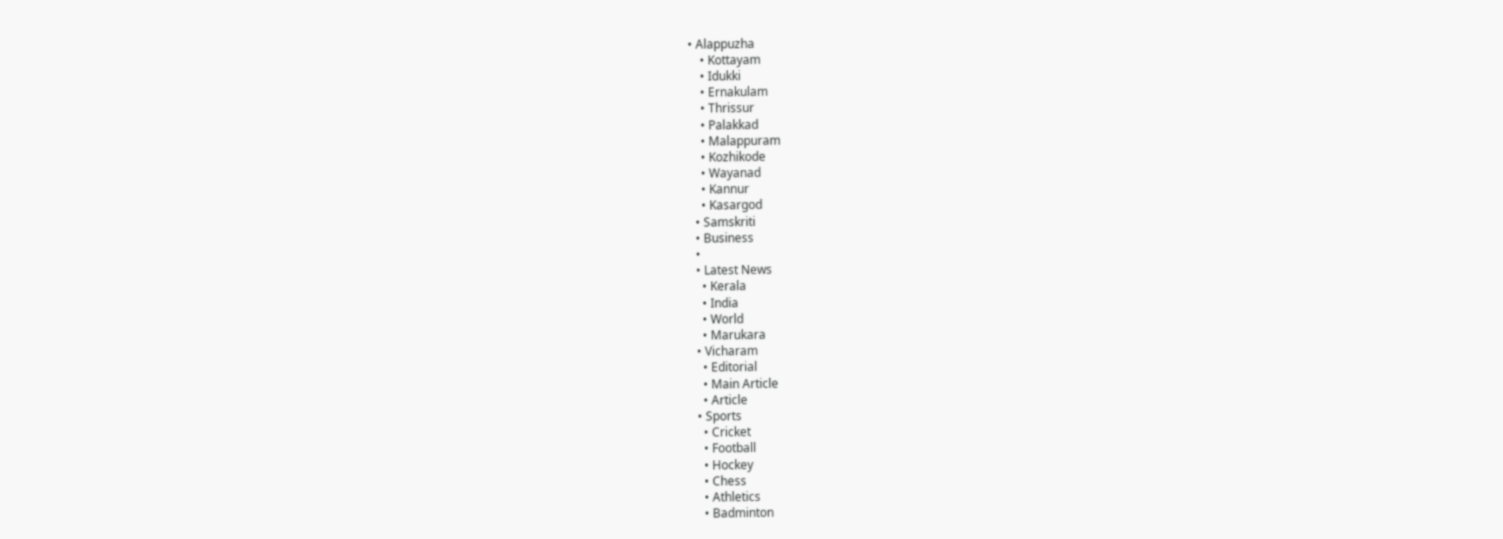• Alappuzha
    • Kottayam
    • Idukki
    • Ernakulam
    • Thrissur
    • Palakkad
    • Malappuram
    • Kozhikode
    • Wayanad
    • Kannur
    • Kasargod
  • Samskriti
  • Business
  •
  • Latest News
    • Kerala
    • India
    • World
    • Marukara
  • Vicharam
    • Editorial
    • Main Article
    • Article
  • Sports
    • Cricket
    • Football
    • Hockey
    • Chess
    • Athletics
    • Badminton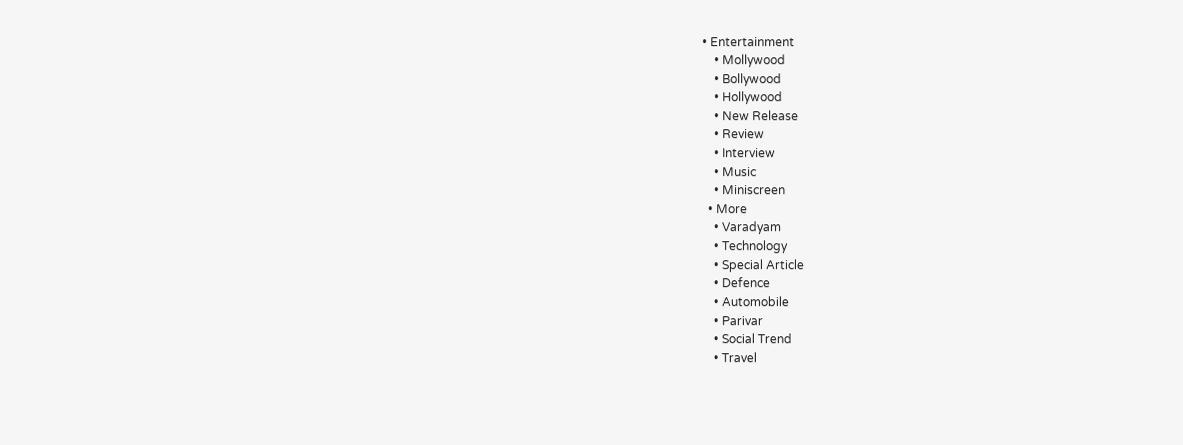• Entertainment
    • Mollywood
    • Bollywood
    • Hollywood
    • New Release
    • Review
    • Interview
    • Music
    • Miniscreen
  • More
    • Varadyam
    • Technology
    • Special Article
    • Defence
    • Automobile
    • Parivar
    • Social Trend
    • Travel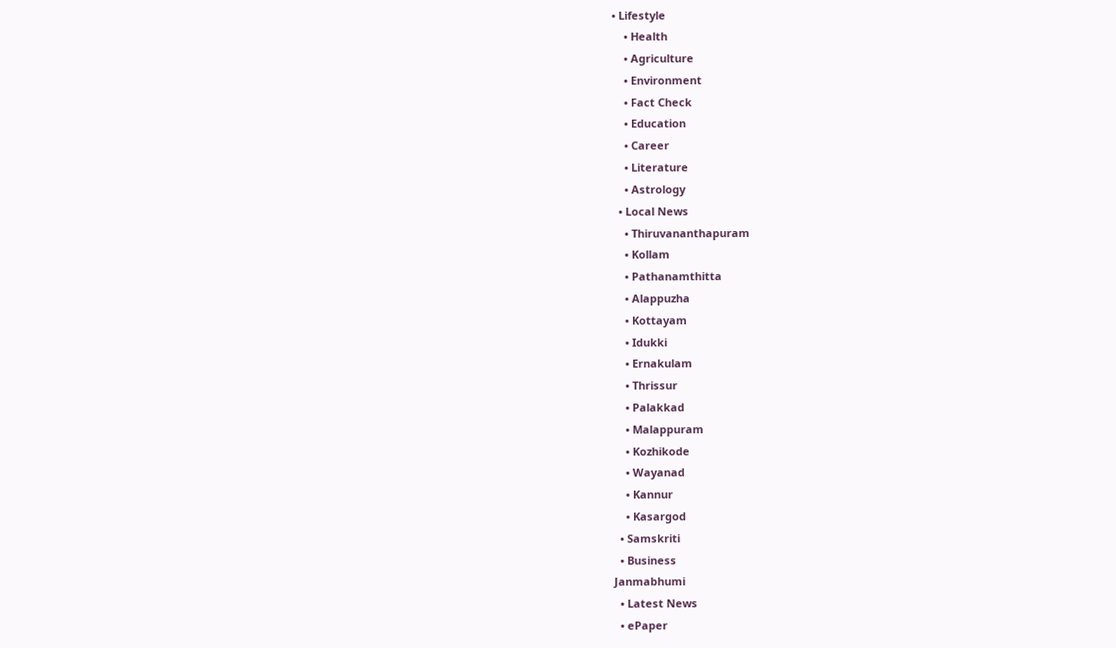• Lifestyle
    • Health
    • Agriculture
    • Environment
    • Fact Check
    • Education
    • Career
    • Literature
    • Astrology
  • Local News
    • Thiruvananthapuram
    • Kollam
    • Pathanamthitta
    • Alappuzha
    • Kottayam
    • Idukki
    • Ernakulam
    • Thrissur
    • Palakkad
    • Malappuram
    • Kozhikode
    • Wayanad
    • Kannur
    • Kasargod
  • Samskriti
  • Business
Janmabhumi
  • Latest News
  • ePaper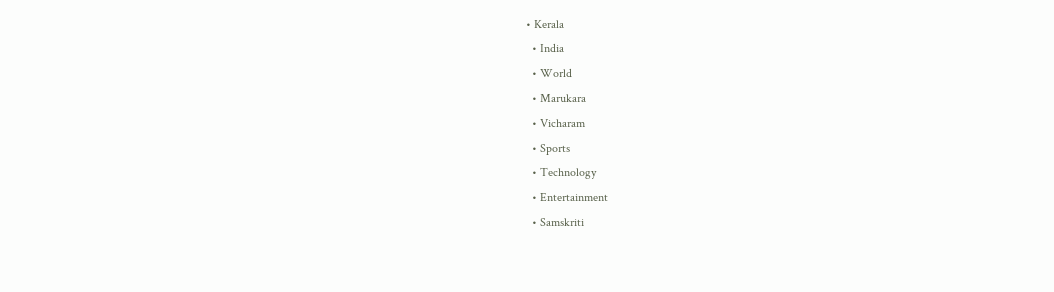• Kerala
  • India
  • World
  • Marukara
  • Vicharam
  • Sports
  • Technology
  • Entertainment
  • Samskriti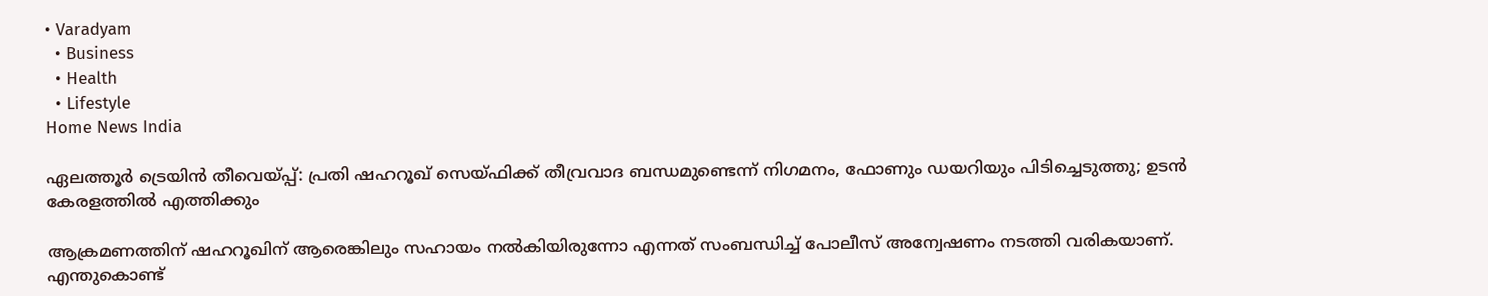• Varadyam
  • Business
  • Health
  • Lifestyle
Home News India

ഏലത്തൂര്‍ ട്രെയിന്‍ തീവെയ്‌പ്പ്: പ്രതി ഷഹറൂഖ് സെയ്ഫിക്ക് തീവ്രവാദ ബന്ധമുണ്ടെന്ന് നിഗമനം, ഫോണും ഡയറിയും പിടിച്ചെടുത്തു; ഉടന്‍ കേരളത്തില്‍ എത്തിക്കും

ആക്രമണത്തിന് ഷഹറൂഖിന് ആരെങ്കിലും സഹായം നല്‍കിയിരുന്നോ എന്നത് സംബന്ധിച്ച് പോലീസ് അന്വേഷണം നടത്തി വരികയാണ്. എന്തുകൊണ്ട്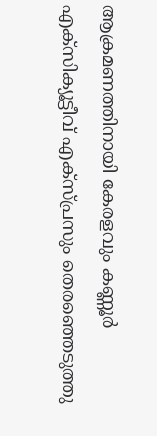ആക്രമണത്തിനായി കേരളവും കണ്ണൂര്‍ എക്‌സിക്യൂട്ടീവ് എക്‌സ്പ്രസും തെരഞ്ഞെടുത്തു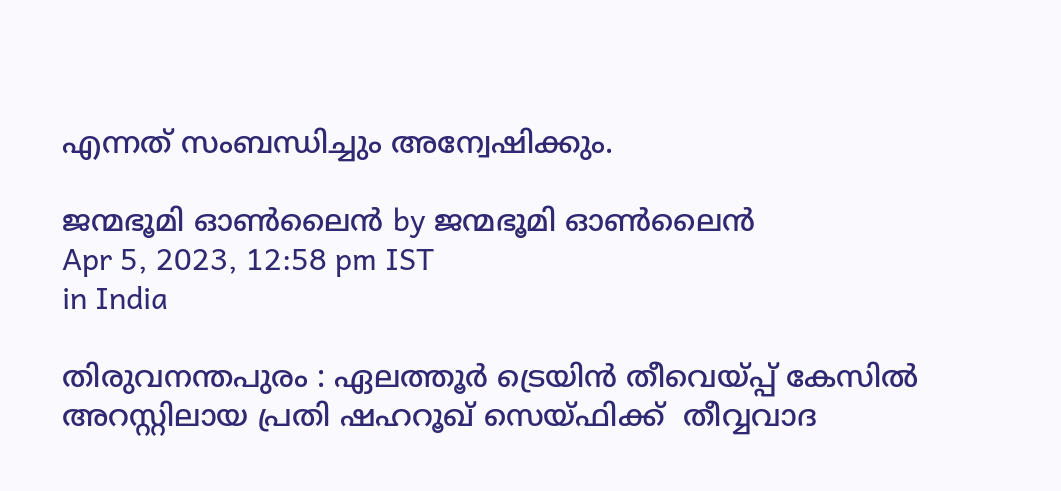എന്നത് സംബന്ധിച്ചും അന്വേഷിക്കും.

ജന്മഭൂമി ഓണ്‍ലൈന്‍ by ജന്മഭൂമി ഓണ്‍ലൈന്‍
Apr 5, 2023, 12:58 pm IST
in India

തിരുവനന്തപുരം : ഏലത്തൂര്‍ ട്രെയിന്‍ തീവെയ്‌പ്പ് കേസില്‍ അറസ്റ്റിലായ പ്രതി ഷഹറൂഖ് സെയ്ഫിക്ക്  തീവ്വവാദ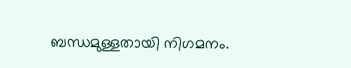ബന്ധമുള്ളതായി നിഗമനം.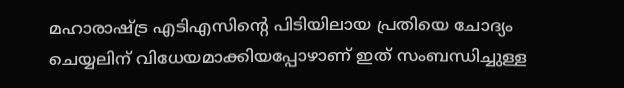മഹാരാഷ്‌ട്ര എടിഎസിന്റെ പിടിയിലായ പ്രതിയെ ചോദ്യം ചെയ്യലിന് വിധേയമാക്കിയപ്പോഴാണ് ഇത് സംബന്ധിച്ചുള്ള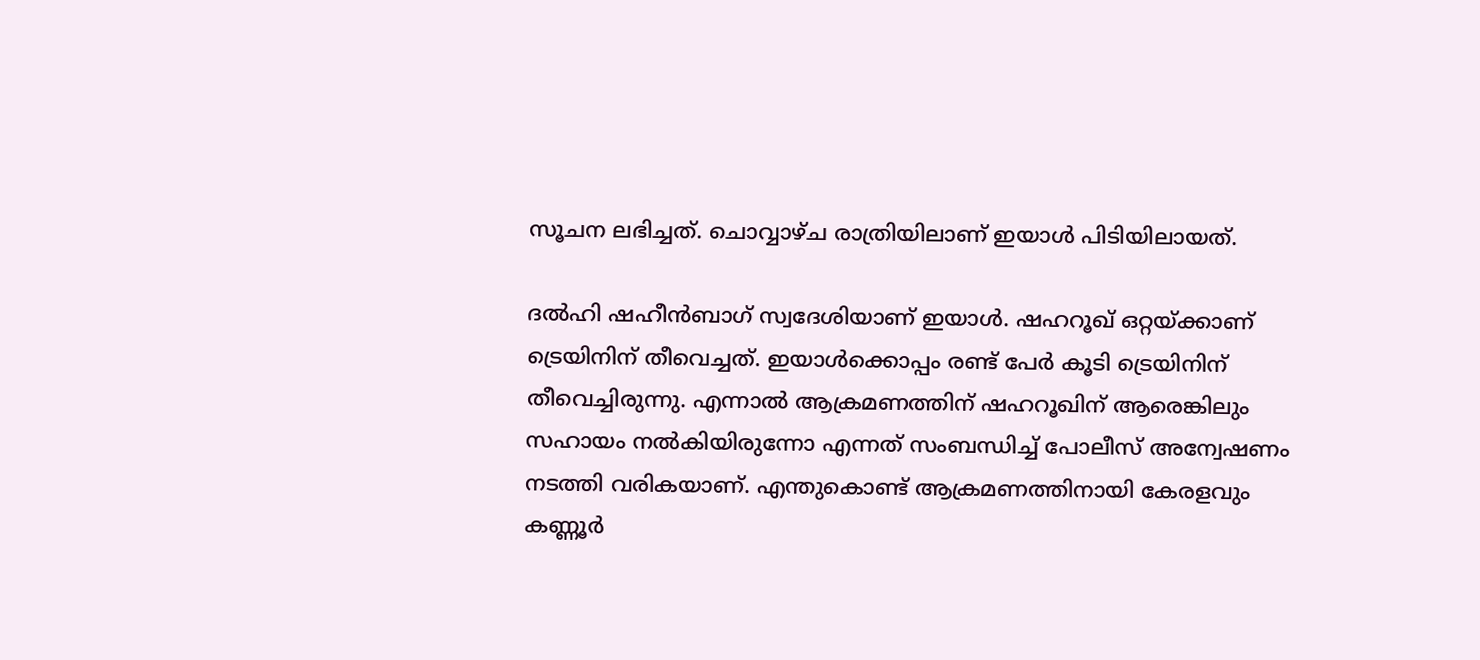സൂചന ലഭിച്ചത്. ചൊവ്വാഴ്ച രാത്രിയിലാണ് ഇയാള്‍ പിടിയിലായത്.

ദല്‍ഹി ഷഹീന്‍ബാഗ് സ്വദേശിയാണ് ഇയാള്‍. ഷഹറൂഖ് ഒറ്റയ്‌ക്കാണ് ട്രെയിനിന് തീവെച്ചത്. ഇയാള്‍ക്കൊപ്പം രണ്ട് പേര്‍ കൂടി ട്രെയിനിന് തീവെച്ചിരുന്നു. എന്നാല്‍ ആക്രമണത്തിന് ഷഹറൂഖിന് ആരെങ്കിലും സഹായം നല്‍കിയിരുന്നോ എന്നത് സംബന്ധിച്ച് പോലീസ് അന്വേഷണം നടത്തി വരികയാണ്. എന്തുകൊണ്ട് ആക്രമണത്തിനായി കേരളവും കണ്ണൂര്‍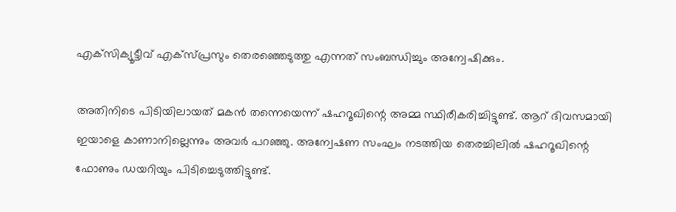എക്‌സിക്യൂട്ടീവ് എക്‌സ്പ്രസും തെരഞ്ഞെടുത്തു എന്നത് സംബന്ധിച്ചും അന്വേഷിക്കും.

അതിനിടെ പിടിയിലായത് മകന്‍ തന്നെയെന്ന് ഷഹറൂഖിന്റെ അമ്മ സ്ഥിരീകരിച്ചിട്ടുണ്ട്. ആറ് ദിവസമായി ഇയാളെ കാണാനില്ലെന്നും അവര്‍ പറഞ്ഞു. അന്വേഷണ സംഘം നടത്തിയ തെരച്ചിലില്‍ ഷഹറൂഖിന്റെ ഫോണും ഡയറിയും പിടിച്ചെടുത്തിട്ടുണ്ട്.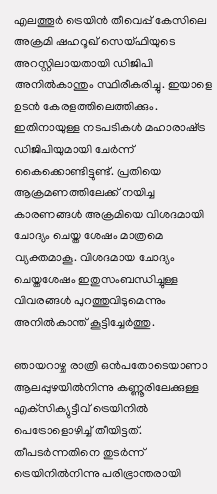എലത്തൂര്‍ ട്രെയിന്‍ തീവെപ്പ് കേസിലെ അക്രമി ഷഹറൂഖ് സെയ്ഫിയുടെ അറസ്റ്റിലായതായി ഡിജിപി അനില്‍കാന്തും സ്ഥിരീകരിച്ചു. ഇയാളെ ഉടന്‍ കേരളത്തിലെത്തിക്കും. ഇതിനായുള്ള നടപടികള്‍ മഹാരാഷ്‌ട്ര ഡിജിപിയുമായി ചേര്‍ന്ന് കൈക്കൊണ്ടിട്ടുണ്ട്. പ്രതിയെ ആക്രമണത്തിലേക്ക് നയിച്ച കാരണങ്ങള്‍ അക്രമിയെ വിശദമായി ചോദ്യം ചെയ്ത ശേഷം മാത്രമെ വ്യക്തമാകൂ. വിശദമായ ചോദ്യം ചെയ്തശേഷം ഇതുസംബന്ധിച്ചുള്ള വിവരങ്ങള്‍ പുറത്തുവിടുമെന്നും അനില്‍കാന്ത് കൂട്ടിച്ചേര്‍ത്തു.

ഞായറാഴ്ച രാത്രി ഒന്‍പതോടെയാണാ ആലപ്പുഴയില്‍നിന്നു കണ്ണൂരിലേക്കുള്ള എക്‌സിക്യുട്ടീവ് ട്രെയിനില്‍ പെട്രോളൊഴിച്ച് തീയിട്ടത്. തീപടര്‍ന്നതിനെ തുടര്‍ന്ന് ട്രെയിനില്‍നിന്നു പരിഭ്രാന്തരായി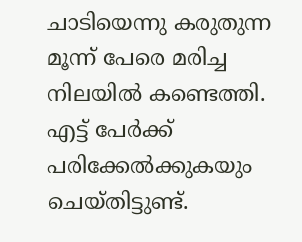ചാടിയെന്നു കരുതുന്ന മൂന്ന് പേരെ മരിച്ച നിലയില്‍ കണ്ടെത്തി. എട്ട് പേര്‍ക്ക് പരിക്കേല്‍ക്കുകയും ചെയ്തിട്ടുണ്ട്.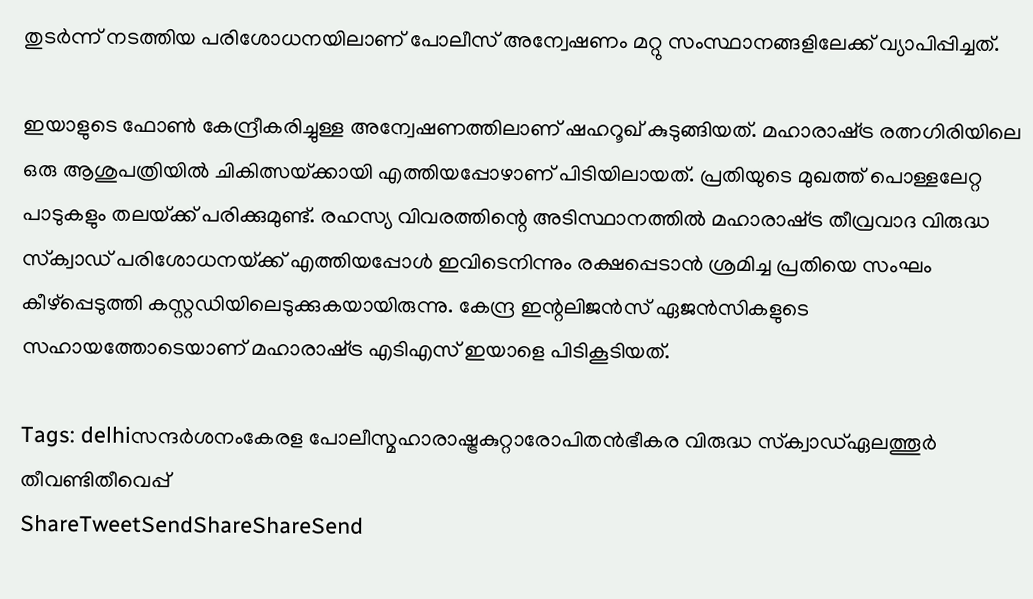തുടര്‍ന്ന് നടത്തിയ പരിശോധനയിലാണ് പോലീസ് അന്വേഷണം മറ്റു സംസ്ഥാനങ്ങളിലേക്ക് വ്യാപിപ്പിച്ചത്.

ഇയാളുടെ ഫോണ്‍ കേന്ദ്രീകരിച്ചുള്ള അന്വേഷണത്തിലാണ് ഷഹറൂഖ് കുടുങ്ങിയത്. മഹാരാഷ്‌ട്ര രത്നഗിരിയിലെ ഒരു ആശുപത്രിയില്‍ ചികിത്സയ്‌ക്കായി എത്തിയപ്പോഴാണ് പിടിയിലായത്. പ്രതിയുടെ മുഖത്ത് പൊള്ളലേറ്റ പാടുകളും തലയ്‌ക്ക് പരിക്കുമുണ്ട്. രഹസ്യ വിവരത്തിന്റെ അടിസ്ഥാനത്തില്‍ മഹാരാഷ്‌ട്ര തീവ്രവാദ വിരുദ്ധ സ്‌ക്വാഡ് പരിശോധനയ്‌ക്ക് എത്തിയപ്പോള്‍ ഇവിടെനിന്നും രക്ഷപ്പെടാന്‍ ശ്രമിച്ച പ്രതിയെ സംഘം കീഴ്പ്പെടുത്തി കസ്റ്റഡിയിലെടുക്കുകയായിരുന്നു. കേന്ദ്ര ഇന്റലിജന്‍സ് ഏജന്‍സികളുടെ സഹായത്തോടെയാണ് മഹാരാഷ്‌ട്ര എടിഎസ് ഇയാളെ പിടികൂടിയത്.

Tags: delhiസന്ദര്‍ശനംകേരള പോലീസ്മഹാരാഷ്ട്രകുറ്റാരോപിതന്‍ഭീകര വിരുദ്ധ സ്‌ക്വാഡ്ഏലത്തൂര്‍ തീവണ്ടിതീവെപ്പ്
ShareTweetSendShareShareSend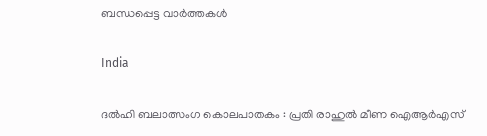ബന്ധപ്പെട്ട വാര്‍ത്തകള്‍

India

ദൽഹി ബലാത്സംഗ കൊലപാതകം : പ്രതി രാഹുൽ മീണ ഐആർഎസ്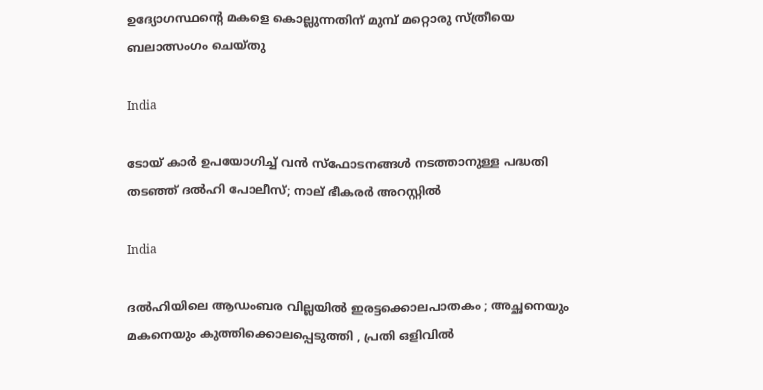ഉദ്യോഗസ്ഥന്റെ മകളെ കൊല്ലുന്നതിന് മുമ്പ് മറ്റൊരു സ്ത്രീയെ ബലാത്സംഗം ചെയ്തു

India

ടോയ് കാർ ഉപയോഗിച്ച് വൻ സ്ഫോടനങ്ങൾ നടത്താനുള്ള പദ്ധതി തടഞ്ഞ് ദൽഹി പോലീസ്; നാല് ഭീകരർ അറസ്റ്റിൽ

India

ദൽഹിയിലെ ആഡംബര വില്ലയിൽ ഇരട്ടക്കൊലപാതകം ; അച്ഛനെയും മകനെയും കുത്തിക്കൊലപ്പെടുത്തി , പ്രതി ഒളിവിൽ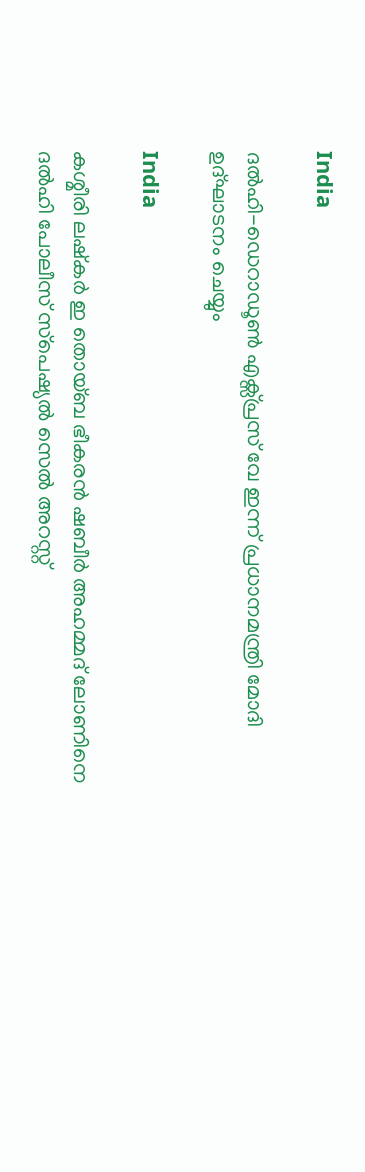India

ദൽഹി-ഡെറാഡൂൺ എക്സ്പ്രസ് വേ ഇന്ന് പ്രധാനമന്ത്രി മോദി ഉദ്ഘാടനം ചെയ്യും

India

കശ്മീരി ലഷ്കർ ഇ തൊയ്ബ ഭീകരൻ ഷബീർ അഹമ്മദ് ലോണിനെ ദൽഹി പോലീസ് സ്‌പെഷ്യൽ സെൽ അറസ്റ്റ്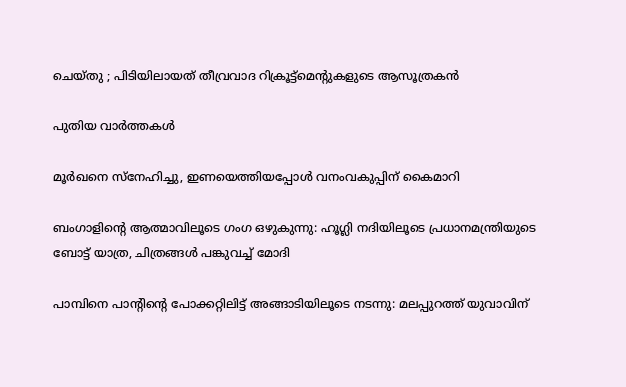ചെയ്തു ; പിടിയിലായത് തീവ്രവാദ റിക്രൂട്ട്‌മെന്റുകളുടെ ആസൂത്രകൻ

പുതിയ വാര്‍ത്തകള്‍

മൂര്‍ഖനെ സ്‌നേഹിച്ചു, ഇണയെത്തിയപ്പോള്‍ വനംവകുപ്പിന് കൈമാറി

ബംഗാളിന്റെ ആത്മാവിലൂടെ ഗംഗ ഒഴുകുന്നു: ഹൂഗ്ലി നദിയിലൂടെ പ്രധാനമന്ത്രിയുടെ ബോട്ട് യാത്ര, ചിത്രങ്ങൾ പങ്കുവച്ച് മോദി

പാമ്പിനെ പാന്റിന്റെ പോക്കറ്റിലിട്ട് അങ്ങാടിയിലൂടെ നടന്നു: മലപ്പുറത്ത് യുവാവിന്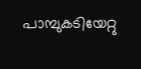പാമ്പുകടിയേറ്റു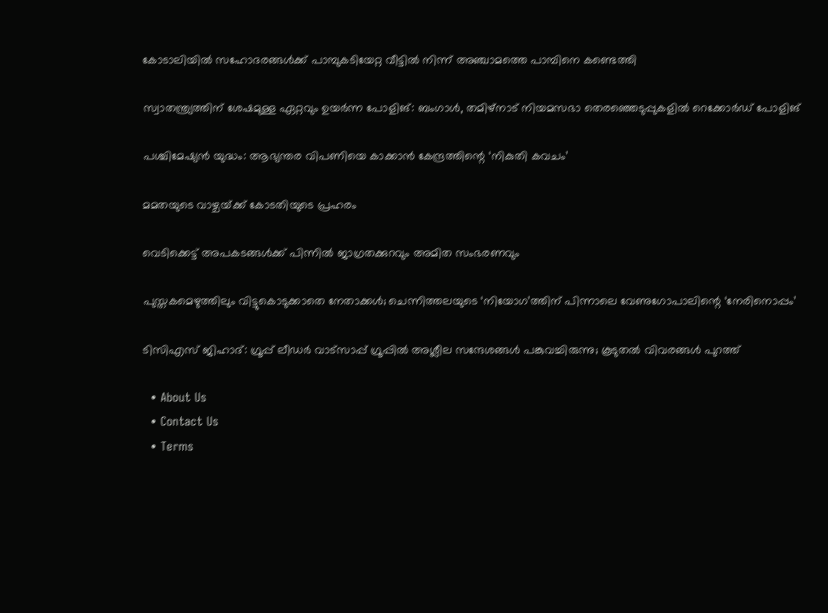കോടാലിയില്‍ സഹോദരങ്ങള്‍ക്ക് പാമ്പുകടിയേറ്റ വീട്ടില്‍ നിന്ന് അഞ്ചാമത്തെ പാമ്പിനെ കണ്ടെത്തി

സ്വാതന്ത്ര്യത്തിന് ശേഷമുള്ള ഏറ്റവും ഉയർന്ന പോളിങ്: ബംഗാൾ, തമിഴ്‌നാട് നിയമസഭാ തെരഞ്ഞെടുപ്പുകളിൽ റെക്കോർഡ് പോളിങ്

പശ്ചിമേഷ്യന്‍ യുദ്ധം: ആഭ്യന്തര വിപണിയെ കാക്കാന്‍ കേന്ദ്രത്തിന്റെ ‘നികുതി കവചം’

മമതയുടെ വാഴ്ചയ്‌ക്ക് കോടതിയുടെ പ്രഹരം

വെടിക്കെട്ട് അപകടങ്ങള്‍ക്ക് പിന്നില്‍ ജാഗ്രതക്കുറവും അമിത സംഭരണവും

പുസ്തകമെഴുത്തിലും വിട്ടുകൊടുക്കാതെ നേതാക്കള്‍; ചെന്നിത്തലയുടെ ‘നിയോഗ’ത്തിന് പിന്നാലെ വേണുഗോപാലിന്റെ ‘നേരിനൊപ്പം’

ടിസിഎസ് ജിഹാദ്: ഗ്രൂപ്പ് ലീഡര്‍ വാട്‌സാപ്പ് ഗ്രൂപ്പില്‍ അശ്ലീല സന്ദേശങ്ങള്‍ പങ്കുവച്ചിരുന്നു; കൂടുതല്‍ വിവരങ്ങള്‍ പുറത്ത്

  • About Us
  • Contact Us
  • Terms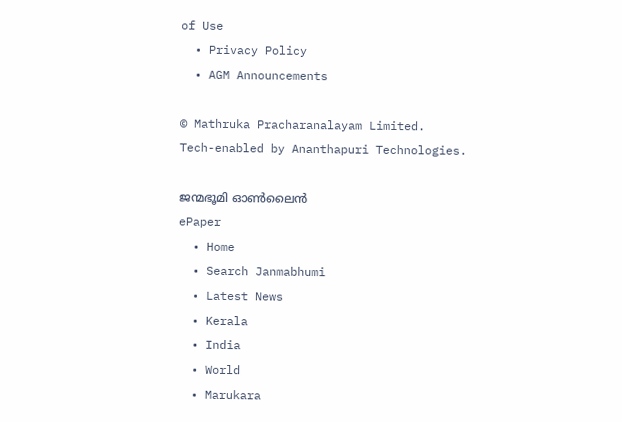of Use
  • Privacy Policy
  • AGM Announcements

© Mathruka Pracharanalayam Limited.
Tech-enabled by Ananthapuri Technologies.

ജന്മഭൂമി ഓണ്‍ലൈന്‍
ePaper
  • Home
  • Search Janmabhumi
  • Latest News
  • Kerala
  • India
  • World
  • Marukara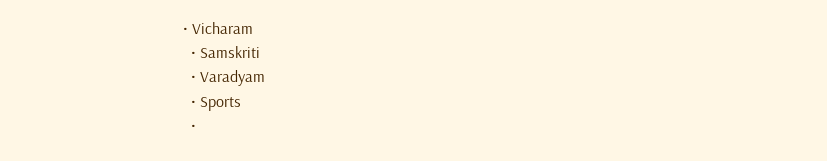• Vicharam
  • Samskriti
  • Varadyam
  • Sports
  •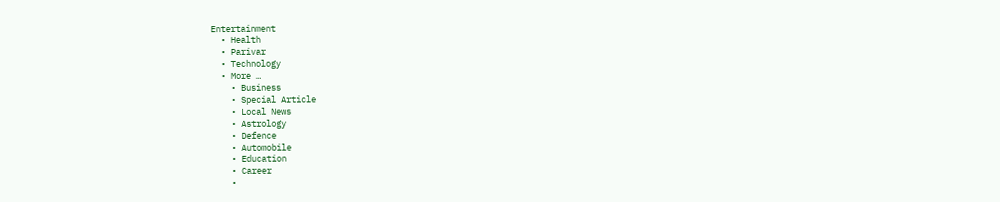Entertainment
  • Health
  • Parivar
  • Technology
  • More …
    • Business
    • Special Article
    • Local News
    • Astrology
    • Defence
    • Automobile
    • Education
    • Career
    •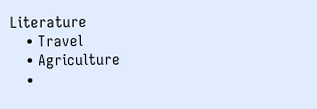Literature
    • Travel
    • Agriculture
    •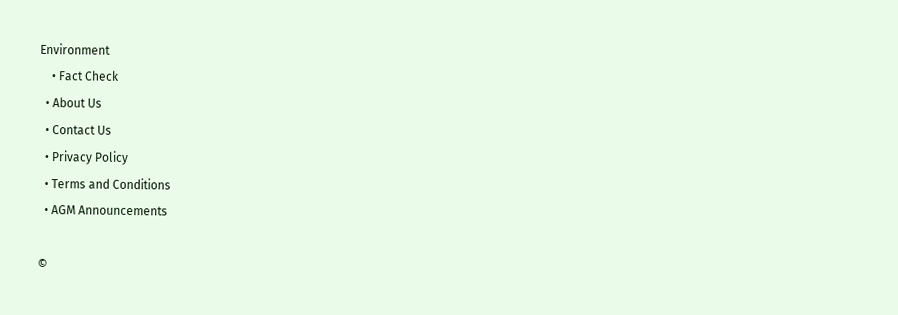Environment
    • Fact Check
  • About Us
  • Contact Us
  • Privacy Policy
  • Terms and Conditions
  • AGM Announcements

©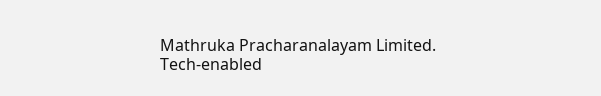Mathruka Pracharanalayam Limited.
Tech-enabled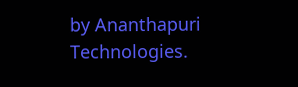by Ananthapuri Technologies.